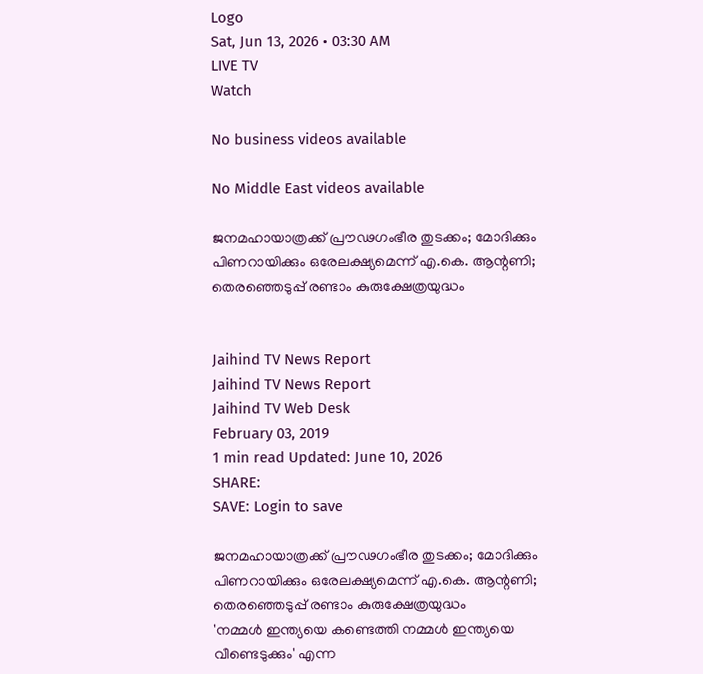Logo
Sat, Jun 13, 2026 • 03:30 AM
LIVE TV
Watch

No business videos available

No Middle East videos available

ജനമഹായാത്രക്ക് പ്രൗഢഗംഭീര തുടക്കം; മോദിക്കും പിണറായിക്കും ഒരേലക്ഷ്യമെന്ന് എ.കെ. ആന്റണി; തെരഞ്ഞെടുപ്പ് രണ്ടാം കുരുക്ഷേത്രയുദ്ധം


Jaihind TV News Report
Jaihind TV News Report
Jaihind TV Web Desk
February 03, 2019
1 min read Updated: June 10, 2026
SHARE:
SAVE: Login to save

ജനമഹായാത്രക്ക് പ്രൗഢഗംഭീര തുടക്കം; മോദിക്കും പിണറായിക്കും ഒരേലക്ഷ്യമെന്ന് എ.കെ. ആന്റണി; തെരഞ്ഞെടുപ്പ് രണ്ടാം കുരുക്ഷേത്രയുദ്ധം
'നമ്മള്‍ ഇന്ത്യയെ കണ്ടെത്തി നമ്മള്‍ ഇന്ത്യയെ വീണ്ടെടുക്കും' എന്ന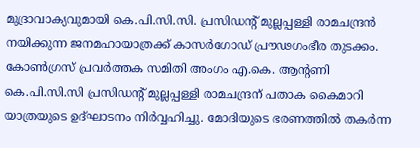മുദ്രാവാക്യവുമായി കെ.പി.സി.സി. പ്രസിഡന്റ് മുല്ലപ്പള്ളി രാമചന്ദ്രന്‍ നയിക്കുന്ന ജനമഹായാത്രക്ക് കാസര്‍ഗോഡ് പ്രൗഢഗംഭീര തുടക്കം. കോണ്‍ഗ്രസ് പ്രവര്‍ത്തക സമിതി അംഗം എ.കെ. ആന്റണി കെ.പി.സി.സി പ്രസിഡന്റ് മുല്ലപ്പള്ളി രാമചന്ദ്രന് പതാക കൈമാറി യാത്രയുടെ ഉദ്ഘാടനം നിര്‍വ്വഹിച്ചു. മോദിയുടെ ഭരണത്തില്‍ തകര്‍ന്ന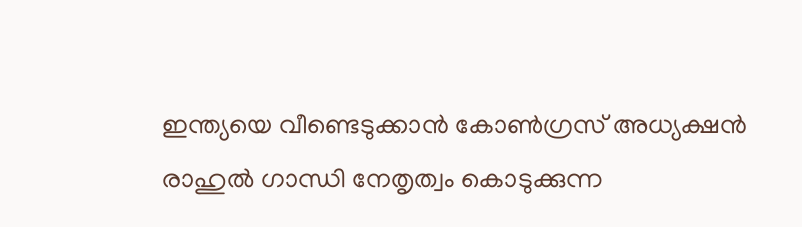ഇന്ത്യയെ വീണ്ടെടുക്കാന്‍ കോണ്‍ഗ്രസ് അധ്യക്ഷന്‍ രാഹുല്‍ ഗാന്ധി നേതൃത്വം കൊടുക്കുന്ന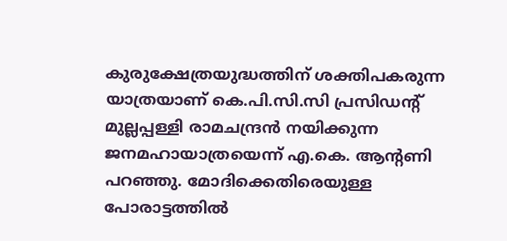കുരുക്ഷേത്രയുദ്ധത്തിന് ശക്തിപകരുന്ന യാത്രയാണ് കെ.പി.സി.സി പ്രസിഡന്റ് മുല്ലപ്പള്ളി രാമചന്ദ്രന്‍ നയിക്കുന്ന ജനമഹായാത്രയെന്ന് എ.കെ. ആന്റണി പറഞ്ഞു. മോദിക്കെതിരെയുള്ള പോരാട്ടത്തില്‍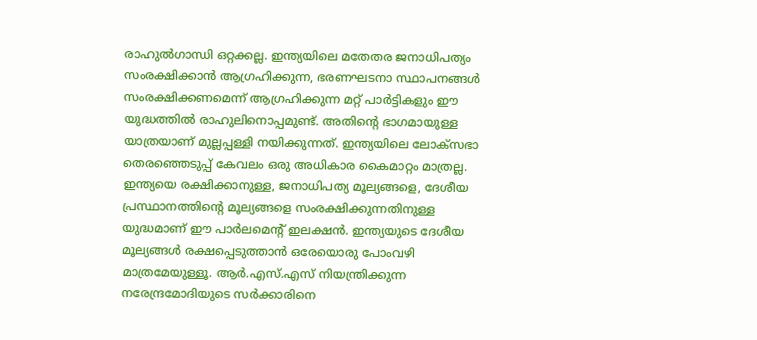രാഹുല്‍ഗാന്ധി ഒറ്റക്കല്ല. ഇന്ത്യയിലെ മതേതര ജനാധിപത്യം സംരക്ഷിക്കാന്‍ ആഗ്രഹിക്കുന്ന, ഭരണഘടനാ സ്ഥാപനങ്ങള്‍ സംരക്ഷിക്കണമെന്ന് ആഗ്രഹിക്കുന്ന മറ്റ് പാര്‍ട്ടികളും ഈ യുദ്ധത്തില്‍ രാഹുലിനൊപ്പമുണ്ട്. അതിന്റെ ഭാഗമായുള്ള യാത്രയാണ് മുല്ലപ്പള്ളി നയിക്കുന്നത്. ഇന്ത്യയിലെ ലോക്‌സഭാ തെരഞ്ഞെടുപ്പ് കേവലം ഒരു അധികാര കൈമാറ്റം മാത്രല്ല. ഇന്ത്യയെ രക്ഷിക്കാനുള്ള, ജനാധിപത്യ മൂല്യങ്ങളെ, ദേശീയ പ്രസ്ഥാനത്തിന്റെ മൂല്യങ്ങളെ സംരക്ഷിക്കുന്നതിനുള്ള യുദ്ധമാണ് ഈ പാര്‍ലമെന്റ് ഇലക്ഷന്‍. ഇന്ത്യയുടെ ദേശീയ മൂല്യങ്ങള്‍ രക്ഷപ്പെടുത്താന്‍ ഒരേയൊരു പോംവഴി മാത്രമേയുള്ളൂ. ആര്‍.എസ്.എസ് നിയന്ത്രിക്കുന്ന നരേന്ദ്രമോദിയുടെ സര്‍ക്കാരിനെ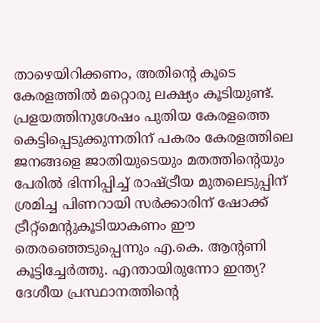താഴെയിറിക്കണം, അതിന്റെ കൂടെ കേരളത്തില്‍ മറ്റൊരു ലക്ഷ്യം കൂടിയുണ്ട്. പ്രളയത്തിനുശേഷം പുതിയ കേരളത്തെ കെട്ടിപ്പെടുക്കുന്നതിന് പകരം കേരളത്തിലെ ജനങ്ങളെ ജാതിയുടെയും മതത്തിന്റെയും പേരില്‍ ഭിന്നിപ്പിച്ച് രാഷ്ട്രീയ മുതലെടുപ്പിന് ശ്രമിച്ച പിണറായി സര്‍ക്കാരിന് ഷോക്ക് ട്രീറ്റ്‌മെന്റുകൂടിയാകണം ഈ തെരഞ്ഞെടുപ്പെന്നും എ.കെ. ആന്റണി കൂട്ടിച്ചേര്‍ത്തു. എന്തായിരുന്നോ ഇന്ത്യ? ദേശീയ പ്രസ്ഥാനത്തിന്റെ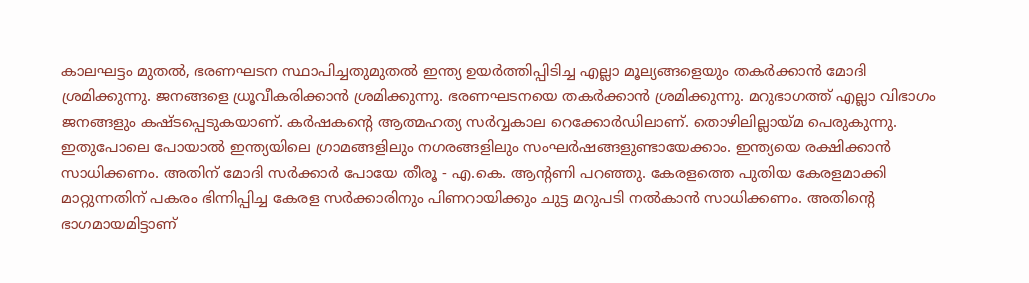കാലഘട്ടം മുതല്‍, ഭരണഘടന സ്ഥാപിച്ചതുമുതല്‍ ഇന്ത്യ ഉയര്‍ത്തിപ്പിടിച്ച എല്ലാ മൂല്യങ്ങളെയും തകര്‍ക്കാന്‍ മോദി ശ്രമിക്കുന്നു. ജനങ്ങളെ ധ്രൂവീകരിക്കാന്‍ ശ്രമിക്കുന്നു. ഭരണഘടനയെ തകര്‍ക്കാന്‍ ശ്രമിക്കുന്നു. മറുഭാഗത്ത് എല്ലാ വിഭാഗം ജനങ്ങളും കഷ്ടപ്പെടുകയാണ്. കര്‍ഷകന്റെ ആത്മഹത്യ സര്‍വ്വകാല റെക്കോര്‍ഡിലാണ്. തൊഴിലില്ലായ്മ പെരുകുന്നു. ഇതുപോലെ പോയാല്‍ ഇന്ത്യയിലെ ഗ്രാമങ്ങളിലും നഗരങ്ങളിലും സംഘര്‍ഷങ്ങളുണ്ടായേക്കാം. ഇന്ത്യയെ രക്ഷിക്കാന്‍ സാധിക്കണം. അതിന് മോദി സര്‍ക്കാര്‍ പോയേ തീരൂ - എ.കെ. ആന്റണി പറഞ്ഞു. കേരളത്തെ പുതിയ കേരളമാക്കി മാറ്റുന്നതിന് പകരം ഭിന്നിപ്പിച്ച കേരള സര്‍ക്കാരിനും പിണറായിക്കും ചുട്ട മറുപടി നല്‍കാന്‍ സാധിക്കണം. അതിന്റെ ഭാഗമായമിട്ടാണ്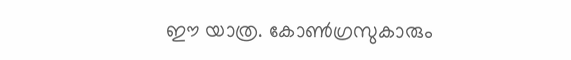ഈ യാത്ര. കോണ്‍ഗ്രസുകാരും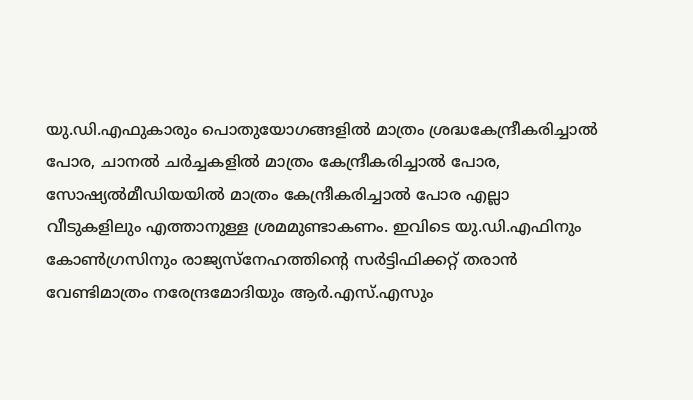യു.ഡി.എഫുകാരും പൊതുയോഗങ്ങളില്‍ മാത്രം ശ്രദ്ധകേന്ദ്രീകരിച്ചാല്‍ പോര, ചാനല്‍ ചര്‍ച്ചകളില്‍ മാത്രം കേന്ദ്രീകരിച്ചാല്‍ പോര, സോഷ്യല്‍മീഡിയയില്‍ മാത്രം കേന്ദ്രീകരിച്ചാല്‍ പോര എല്ലാ വീടുകളിലും എത്താനുള്ള ശ്രമമുണ്ടാകണം. ഇവിടെ യു.ഡി.എഫിനും കോണ്‍ഗ്രസിനും രാജ്യസ്‌നേഹത്തിന്റെ സര്‍ട്ടിഫിക്കറ്റ് തരാന്‍ വേണ്ടിമാത്രം നരേന്ദ്രമോദിയും ആര്‍.എസ്.എസും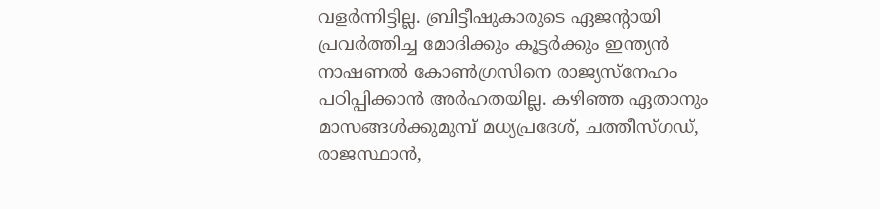വളര്‍ന്നിട്ടില്ല. ബ്രിട്ടീഷുകാരുടെ ഏജന്റായി പ്രവര്‍ത്തിച്ച മോദിക്കും കൂട്ടര്‍ക്കും ഇന്ത്യന്‍ നാഷണല്‍ കോണ്‍ഗ്രസിനെ രാജ്യസ്‌നേഹം പഠിപ്പിക്കാന്‍ അര്‍ഹതയില്ല. കഴിഞ്ഞ ഏതാനും മാസങ്ങള്‍ക്കുമുമ്പ് മധ്യപ്രദേശ്, ചത്തീസ്ഗഡ്, രാജസ്ഥാന്‍,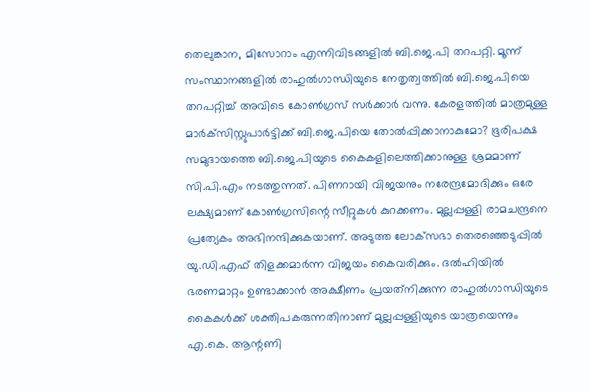തെലുങ്കാന, മിസോറാം എന്നിവിടങ്ങളില്‍ ബി.ജെ.പി തറപറ്റി. മൂന്ന് സംസ്ഥാനങ്ങളില്‍ രാഹുല്‍ഗാന്ധിയുടെ നേതൃത്വത്തില്‍ ബി.ജെ.പിയെ തറപറ്റിച്ച് അവിടെ കോണ്‍ഗ്രസ് സര്‍ക്കാര്‍ വന്നു. കേരളത്തില്‍ മാത്രമുള്ള മാര്‍ക്‌സിസ്റ്റുപാര്‍ട്ടിക്ക് ബി.ജെ.പിയെ തോല്‍പ്പിക്കാനാകുമോ? ഭൂരിപക്ഷ സമുദായത്തെ ബി.ജെ.പിയുടെ കൈകളിലെത്തിക്കാനുള്ള ശ്രമമാണ് സി.പി.എം നടത്തുന്നത്. പിണറായി വിജയനും നരേന്ദ്രമോദിക്കും ഒരേ ലക്ഷ്യമാണ് കോണ്‍ഗ്രസിന്റെ സീറ്റുകള്‍ കുറക്കണം. മുല്ലപ്പള്ളി രാമചന്ദ്രനെ പ്രത്യേകം അഭിനന്ദിക്കുകയാണ്. അടുത്ത ലോക്‌സഭാ തെരഞ്ഞെടുപ്പില്‍ യു.ഡി.എഫ് തിളക്കമാര്‍ന്ന വിജയം കൈവരിക്കും. ദല്‍ഹിയില്‍ ഭരണമാറ്റം ഉണ്ടാക്കാന്‍ അക്ഷീണം പ്രയത്‌നിക്കുന്ന രാഹുല്‍ഗാന്ധിയുടെ കൈകള്‍ക്ക് ശക്തിപകരുന്നതിനാണ് മുല്ലപ്പള്ളിയുടെ യാത്രയെന്നും എ.കെ. ആന്റണി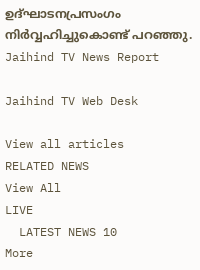ഉദ്ഘാടനപ്രസംഗം നിര്‍വ്വഹിച്ചുകൊണ്ട് പറഞ്ഞു.
Jaihind TV News Report

Jaihind TV Web Desk

View all articles
RELATED NEWS
View All
LIVE
  LATEST NEWS 10
More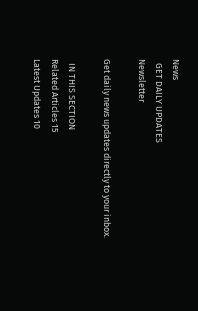News
  GET DAILY UPDATES
Newsletter

Get daily news updates directly to your inbox.

  IN THIS SECTION
Related Articles 15
Latest Updates 10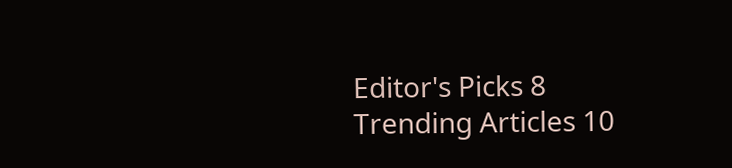Editor's Picks 8
Trending Articles 10